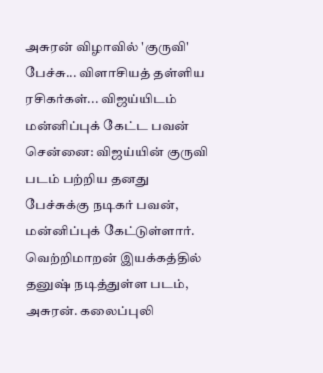அசுரன் விழாவில் 'குருவி' பேச்சு... விளாசியத் தள்ளிய ரசிகர்கள்... விஜய்யிடம் மன்னிப்புக் கேட்ட பவன்
சென்னை: விஜய்யின் குருவி படம் பற்றிய தனது பேச்சுக்கு நடிகர் பவன், மன்னிப்புக் கேட்டுள்ளார்.
வெற்றிமாறன் இயக்கத்தில் தனுஷ் நடித்துள்ள படம், அசுரன். கலைப்புலி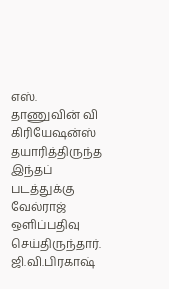எஸ். தாணுவின் வி கிரியேஷன்ஸ் தயாரித்திருந்த இந்தப் படத்துக்கு வேல்ராஜ் ஒளிப்பதிவு செய்திருந்தார். ஜி.வி.பிரகாஷ்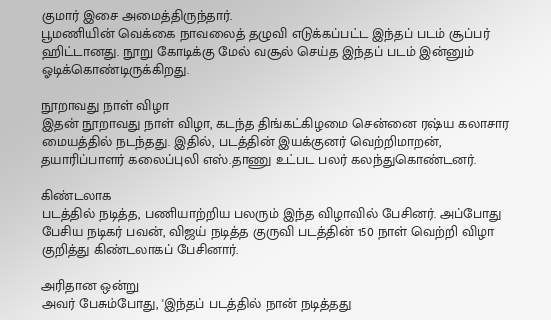குமார் இசை அமைத்திருந்தார்.
பூமணியின் வெக்கை நாவலைத் தழுவி எடுக்கப்பட்ட இந்தப் படம் சூப்பர் ஹிட்டானது. நூறு கோடிக்கு மேல் வசூல் செய்த இந்தப் படம் இன்னும் ஓடிக்கொண்டிருக்கிறது.

நூறாவது நாள் விழா
இதன் நூறாவது நாள் விழா, கடந்த திங்கட்கிழமை சென்னை ரஷ்ய கலாசார மையத்தில் நடந்தது. இதில், படத்தின் இயக்குனர் வெற்றிமாறன், தயாரிப்பாளர் கலைப்புலி எஸ்.தாணு உட்பட பலர் கலந்துகொண்டனர்.

கிண்டலாக
படத்தில் நடித்த, பணியாற்றிய பலரும் இந்த விழாவில் பேசினர். அப்போது பேசிய நடிகர் பவன், விஜய் நடித்த குருவி படத்தின் 150 நாள் வெற்றி விழா குறித்து கிண்டலாகப் பேசினார்.

அரிதான ஒன்று
அவர் பேசும்போது, 'இந்தப் படத்தில் நான் நடித்தது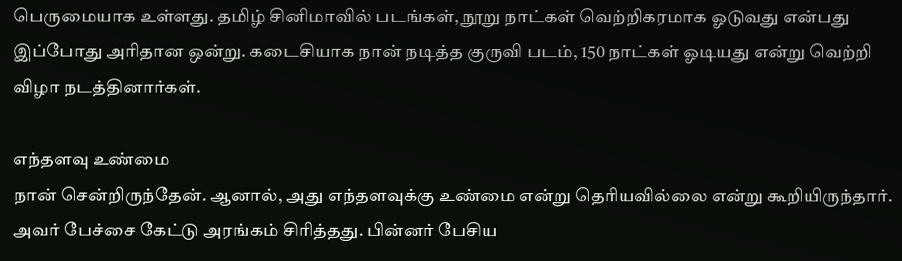பெருமையாக உள்ளது. தமிழ் சினிமாவில் படங்கள், நூறு நாட்கள் வெற்றிகரமாக ஓடுவது என்பது இப்போது அரிதான ஒன்று. கடைசியாக நான் நடித்த குருவி படம், 150 நாட்கள் ஓடியது என்று வெற்றி விழா நடத்தினார்கள்.

எந்தளவு உண்மை
நான் சென்றிருந்தேன். ஆனால், அது எந்தளவுக்கு உண்மை என்று தெரியவில்லை என்று கூறியிருந்தார். அவர் பேச்சை கேட்டு அரங்கம் சிரித்தது. பின்னர் பேசிய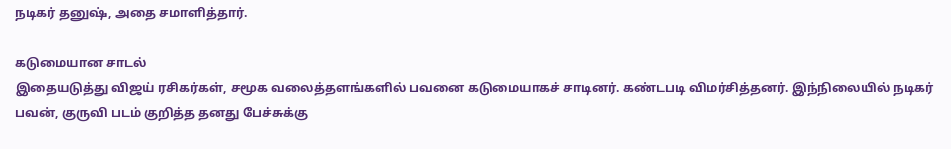நடிகர் தனுஷ், அதை சமாளித்தார்.

கடுமையான சாடல்
இதையடுத்து விஜய் ரசிகர்கள், சமூக வலைத்தளங்களில் பவனை கடுமையாகச் சாடினர். கண்டபடி விமர்சித்தனர். இந்நிலையில் நடிகர் பவன், குருவி படம் குறித்த தனது பேச்சுக்கு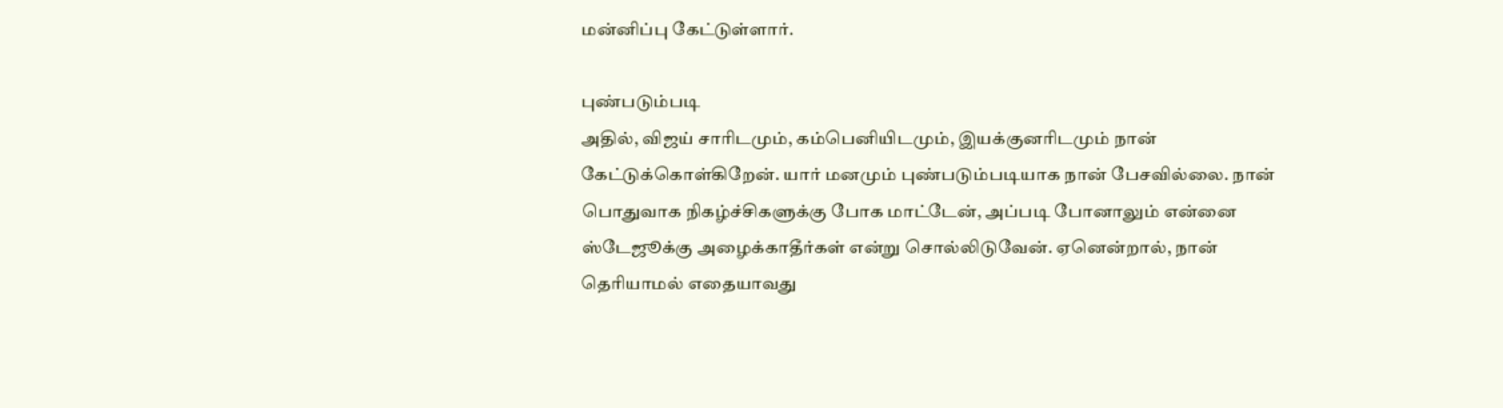மன்னிப்பு கேட்டுள்ளார்.

புண்படும்படி
அதில், விஜய் சாரிடமும், கம்பெனியிடமும், இயக்குனரிடமும் நான் கேட்டுக்கொள்கிறேன். யார் மனமும் புண்படும்படியாக நான் பேசவில்லை. நான் பொதுவாக நிகழ்ச்சிகளுக்கு போக மாட்டேன், அப்படி போனாலும் என்னை ஸ்டேஜூக்கு அழைக்காதீர்கள் என்று சொல்லிடுவேன். ஏனென்றால், நான் தெரியாமல் எதையாவது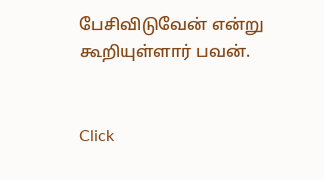பேசிவிடுவேன் என்று கூறியுள்ளார் பவன்.


Click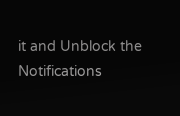it and Unblock the Notifications